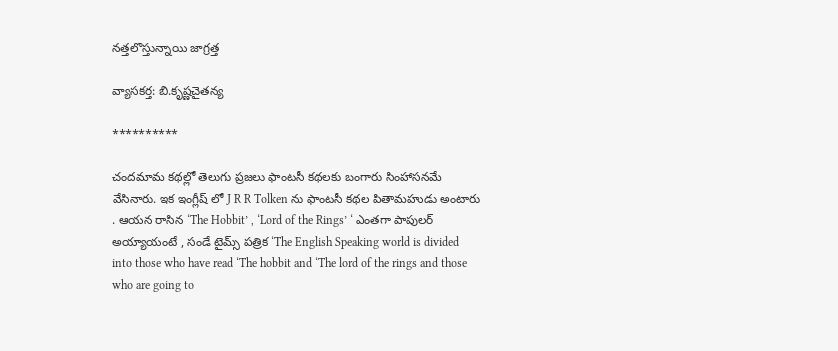నత్తలొస్తున్నాయి జాగ్రత్త

వ్యాసకర్త: బి.కృష్ణచైతన్య

**********

చందమామ కథల్లో తెలుగు ప్రజలు ఫాంటసీ కథలకు బంగారు సింహాసనమే వేసినారు. ఇక ఇంగ్లీష్ లో J R R Tolken ను ఫాంటసీ కథల పితామహుడు అంటారు . ఆయన రాసిన ‘The Hobbit’ , ‘Lord of the Rings’ ‘ ఎంతగా పాపులర్ అయ్యాయంటే , సండే టైమ్స్ పత్రిక ‘The English Speaking world is divided into those who have read ‘The hobbit and ‘The lord of the rings and those who are going to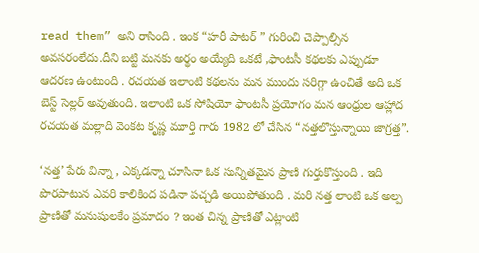read them” అని రాసింది . ఇంక “హరీ పాటర్ ” గురించి చెప్పాల్సిన అవసరంలేదు.దీని బట్టి మనకు అర్థం అయ్యేది ఒకటే ,ఫాంటసీ కథలకు ఎప్పుడూ ఆదరణ ఉంటుంది . రచయత ఇలాంటి కథలను మన ముందు సరిగ్గా ఉంచితే అది ఒక బెస్ట్ సెల్లర్ అవుతుంది. ఇలాంటి ఒక సోషియో ఫాంటసీ ప్రయోగం మన ఆంధ్రుల ఆహ్లాద రచయత మల్లాది వెంకట కృష్ణ మూర్తి గారు 1982 లో చేసిన “నత్తలొస్తున్నాయి జాగ్రత్త”.

‘నత్త’ పేరు విన్నా , ఎక్కడన్నా చూసినా ఓక సున్నితమైన ప్రాణి గుర్తుకొస్తుంది . ఇది పొరపాటున ఎవరి కాలికింద పడినా పచ్చడి అయిపోతుంది . మరి నత్త లాంటి ఒక అల్ప ప్రాణితో మనుషులకేం ప్రమాదం ? ఇంత చిన్న ప్రాణితో ఎట్లాంటి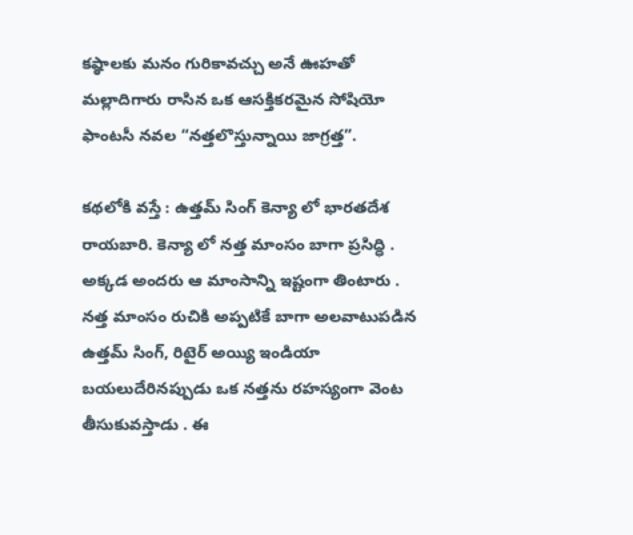కష్ఠాలకు మనం గురికావచ్చు అనే ఊహతో మల్లాదిగారు రాసిన ఒక ఆసక్తికరమైన సోషియో ఫాంటసీ నవల “నత్తలొస్తున్నాయి జాగ్రత్త”.

కథలోకి వస్తే : ఉత్తమ్ సింగ్ కెన్యా లో భారతదేశ రాయబారి. కెన్యా లో నత్త మాంసం బాగా ప్రసిద్ధి . అక్కడ అందరు ఆ మాంసాన్ని ఇష్టంగా తింటారు . నత్త మాంసం రుచికి అప్పటికే బాగా అలవాటుపడిన ఉత్తమ్ సింగ్, రిటైర్ అయ్యి ఇండియా బయలుదేరినప్పుడు ఒక నత్తను రహస్యంగా వెంట తీసుకువస్తాడు . ఈ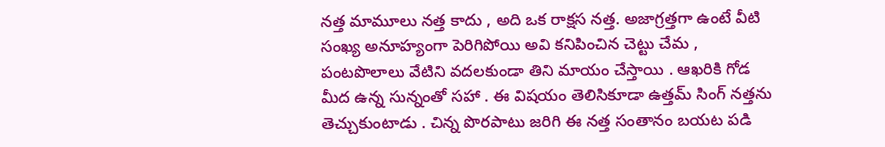నత్త మామూలు నత్త కాదు , అది ఒక రాక్షస నత్త. అజాగ్రత్తగా ఉంటే వీటి సంఖ్య అనూహ్యంగా పెరిగిపోయి అవి కనిపించిన చెట్టు చేమ , పంటపొలాలు వేటిని వదలకుండా తిని మాయం చేస్తాయి . ఆఖరికి గోడ మీద ఉన్న సున్నంతో సహా . ఈ విషయం తెలిసికూడా ఉత్తమ్ సింగ్ నత్తను తెచ్చుకుంటాడు . చిన్న పొరపాటు జరిగి ఈ నత్త సంతానం బయట పడి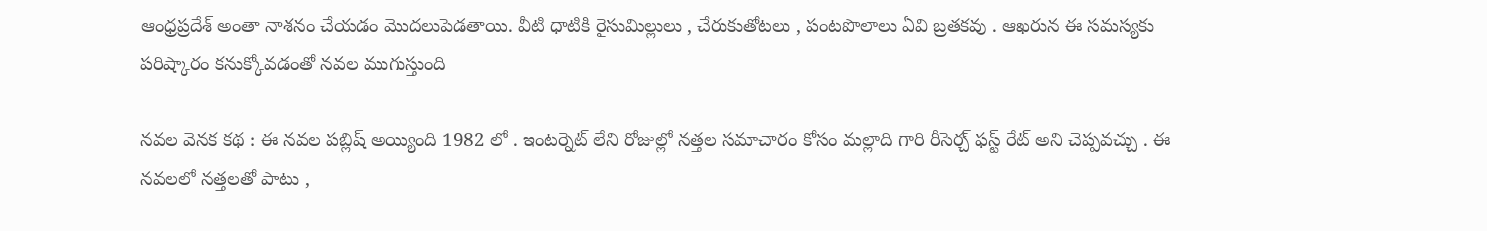ఆంధ్రప్రదేశ్ అంతా నాశనం చేయడం మొదలుపెడతాయి. వీటి ధాటికి రైసుమిల్లులు , చేరుకుతోటలు , పంటపొలాలు ఏవి బ్రతకవు . ఆఖరున ఈ సమస్యకు పరిష్కారం కనుక్కోవడంతో నవల ముగుస్తుంది

నవల వెనక కథ : ఈ నవల పబ్లిష్ అయ్యింది 1982 లో . ఇంటర్నెట్ లేని రోజుల్లో నత్తల సమాచారం కోసం మల్లాది గారి రీసెర్చ్ ఫస్ట్ రేట్ అని చెప్పవచ్చు . ఈ నవలలో నత్తలతో పాటు ,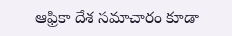ఆఫ్రికా దేశ సమాచారం కూడా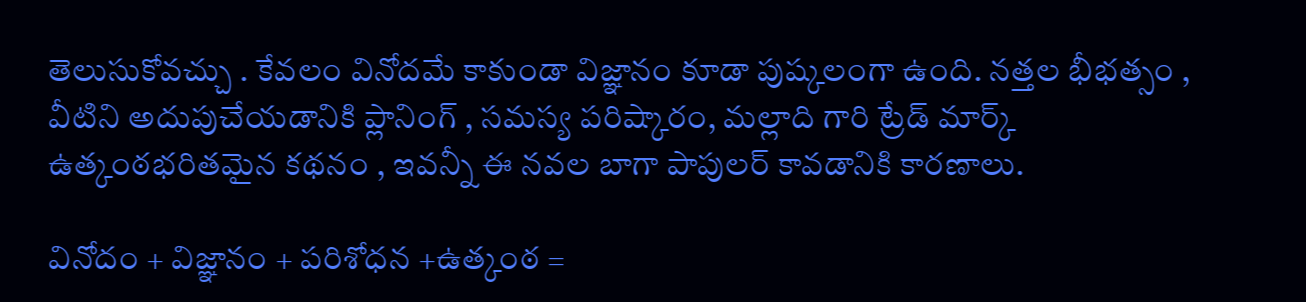తెలుసుకోవచ్చు . కేవలం వినోదమే కాకుండా విజ్ఞానం కూడా పుష్కలంగా ఉంది. నత్తల భీభత్సం , వీటిని అదుపుచేయడానికి ప్లానింగ్ , సమస్య పరిష్కారం, మల్లాది గారి ట్రేడ్ మార్క్ ఉత్కంఠభరితమైన కథనం , ఇవన్నీ ఈ నవల బాగా పాపులర్ కావడానికి కారణాలు.

వినోదం + విజ్ఞానం + పరిశోధన +ఉత్కంఠ =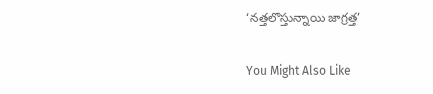‘నత్తలొస్తున్నాయి జాగ్రత్త’

You Might Also Like